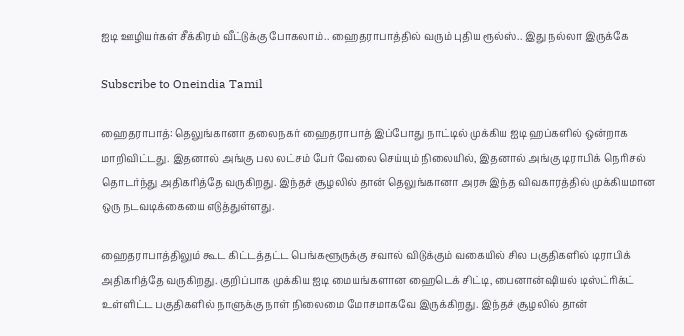ஐடி ஊழியர்கள் சீக்கிரம் வீட்டுக்கு போகலாம்.. ஹைதராபாத்தில் வரும் புதிய ரூல்ஸ்.. இது நல்லா இருக்கே

Subscribe to Oneindia Tamil

ஹைதராபாத்: தெலுங்கானா தலைநகர் ஹைதராபாத் இப்போது நாட்டில் முக்கிய ஐடி ஹப்களில் ஒன்றாக மாறிவிட்டது. இதனால் அங்கு பல லட்சம் பேர் வேலை செய்யும் நிலையில், இதனால் அங்கு டிராபிக் நெரிசல் தொடர்ந்து அதிகரித்தே வருகிறது. இந்தச் சூழலில் தான் தெலுங்கானா அரசு இந்த விவகாரத்தில் முக்கியமான ஒரு நடவடிக்கையை எடுத்துள்ளது.

ஹைதராபாத்திலும் கூட கிட்டத்தட்ட பெங்களூருக்கு சவால் விடுக்கும் வகையில் சில பகுதிகளில் டிராபிக் அதிகரித்தே வருகிறது. குறிப்பாக முக்கிய ஐடி மையங்களான ஹைடெக் சிட்டி, பைனான்ஷியல் டிஸ்ட்ரிக்ட் உள்ளிட்ட பகுதிகளில் நாளுக்கு நாள் நிலைமை மோசமாகவே இருக்கிறது. இந்தச் சூழலில் தான்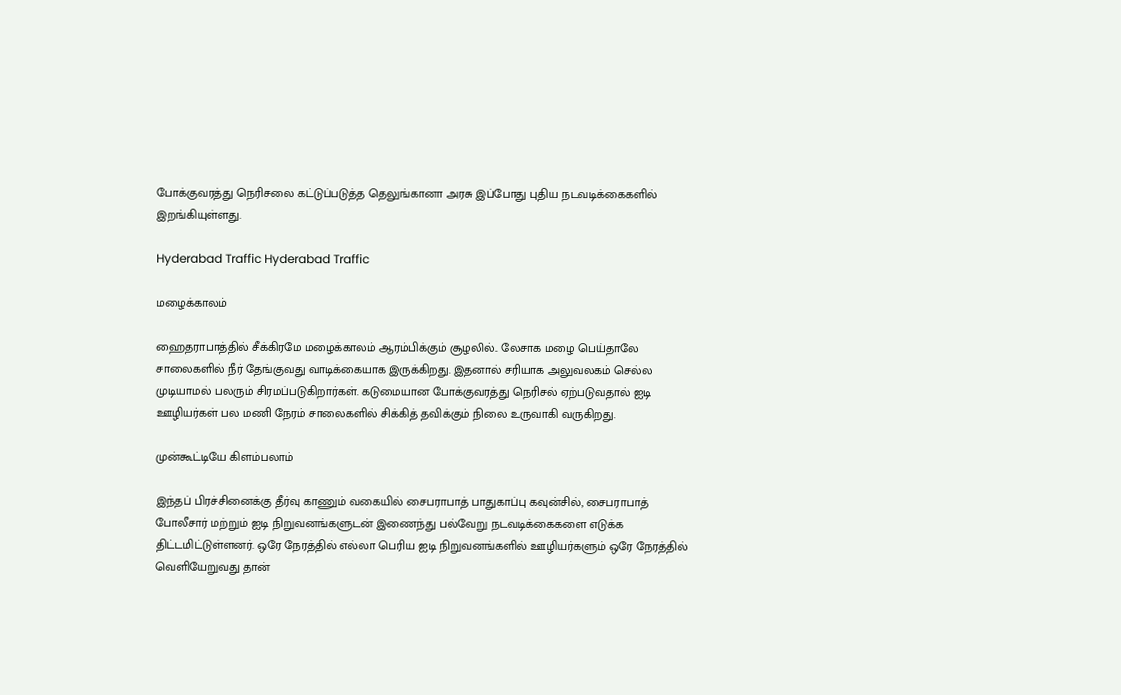போக்குவரத்து நெரிசலை கட்டுப்படுத்த தெலுங்கானா அரசு இப்போது புதிய நடவடிக்கைகளில் இறங்கியுள்ளது.

Hyderabad Traffic Hyderabad Traffic

மழைக்காலம்

ஹைதராபாத்தில் சீக்கிரமே மழைக்காலம் ஆரம்பிக்கும் சூழலில்.. லேசாக மழை பெய்தாலே சாலைகளில் நீர் தேங்குவது வாடிக்கையாக இருக்கிறது. இதனால் சரியாக அலுவலகம் செல்ல முடியாமல் பலரும் சிரமப்படுகிறார்கள். கடுமையான போக்குவரத்து நெரிசல் ஏற்படுவதால் ஐடி ஊழியர்கள் பல மணி நேரம் சாலைகளில் சிக்கித் தவிக்கும் நிலை உருவாகி வருகிறது.

முன்கூட்டியே கிளம்பலாம்

இந்தப் பிரச்சினைக்கு தீர்வு காணும் வகையில் சைபராபாத் பாதுகாப்பு கவுன்சில், சைபராபாத் போலீசார் மற்றும் ஐடி நிறுவனங்களுடன் இணைந்து பல்வேறு நடவடிக்கைகளை எடுக்க திட்டமிட்டுள்ளனர். ஒரே நேரத்தில் எல்லா பெரிய ஐடி நிறுவனங்களில் ஊழியர்களும் ஒரே நேரத்தில் வெளியேறுவது தான்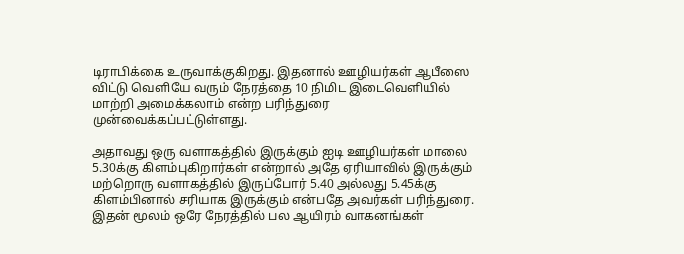டிராபிக்கை உருவாக்குகிறது. இதனால் ஊழியர்கள் ஆபீஸை விட்டு வெளியே வரும் நேரத்தை 10 நிமிட இடைவெளியில் மாற்றி அமைக்கலாம் என்ற பரிந்துரை முன்வைக்கப்பட்டுள்ளது.

அதாவது ஒரு வளாகத்தில் இருக்கும் ஐடி ஊழியர்கள் மாலை 5.30க்கு கிளம்புகிறார்கள் என்றால் அதே ஏரியாவில் இருக்கும் மற்றொரு வளாகத்தில் இருப்போர் 5.40 அல்லது 5.45க்கு கிளம்பினால் சரியாக இருக்கும் என்பதே அவர்கள் பரிந்துரை. இதன் மூலம் ஒரே நேரத்தில் பல ஆயிரம் வாகனங்கள்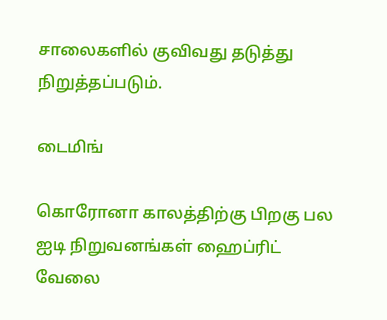சாலைகளில் குவிவது தடுத்து நிறுத்தப்படும்.

டைமிங்

கொரோனா காலத்திற்கு பிறகு பல ஐடி நிறுவனங்கள் ஹைப்ரிட் வேலை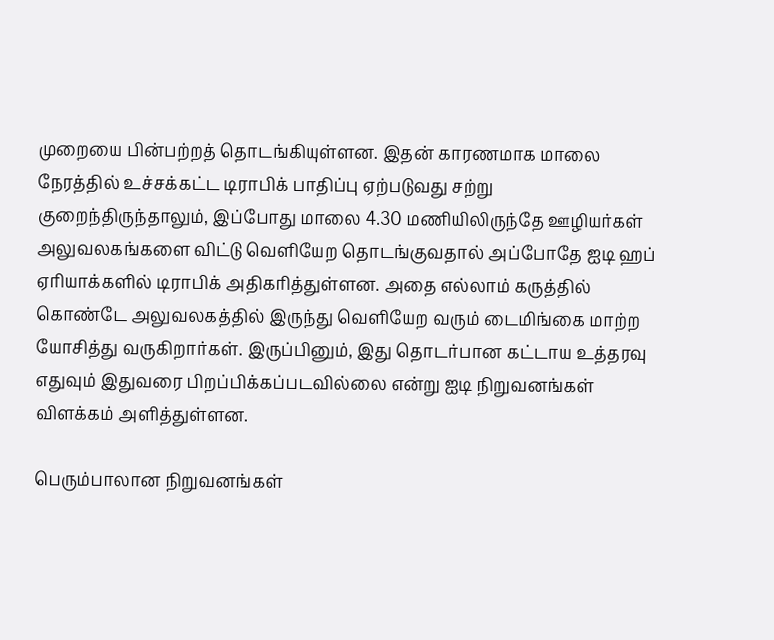முறையை பின்பற்றத் தொடங்கியுள்ளன. இதன் காரணமாக மாலை நேரத்தில் உச்சக்கட்ட டிராபிக் பாதிப்பு ஏற்படுவது சற்று குறைந்திருந்தாலும், இப்போது மாலை 4.30 மணியிலிருந்தே ஊழியர்கள் அலுவலகங்களை விட்டு வெளியேற தொடங்குவதால் அப்போதே ஐடி ஹப் ஏரியாக்களில் டிராபிக் அதிகரித்துள்ளன. அதை எல்லாம் கருத்தில் கொண்டே அலுவலகத்தில் இருந்து வெளியேற வரும் டைமிங்கை மாற்ற யோசித்து வருகிறார்கள். இருப்பினும், இது தொடர்பான கட்டாய உத்தரவு எதுவும் இதுவரை பிறப்பிக்கப்படவில்லை என்று ஐடி நிறுவனங்கள் விளக்கம் அளித்துள்ளன.

பெரும்பாலான நிறுவனங்கள்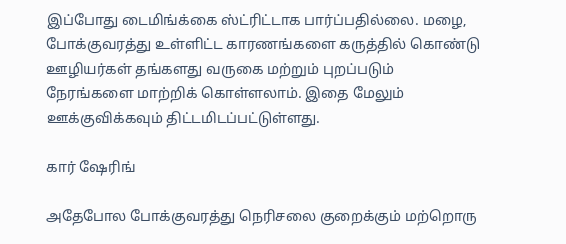இப்போது டைமிங்க்கை ஸ்ட்ரிட்டாக பார்ப்பதில்லை. மழை, போக்குவரத்து உள்ளிட்ட காரணங்களை கருத்தில் கொண்டு ஊழியர்கள் தங்களது வருகை மற்றும் புறப்படும் நேரங்களை மாற்றிக் கொள்ளலாம். இதை மேலும் ஊக்குவிக்கவும் திட்டமிடப்பட்டுள்ளது.

கார் ஷேரிங்

அதேபோல போக்குவரத்து நெரிசலை குறைக்கும் மற்றொரு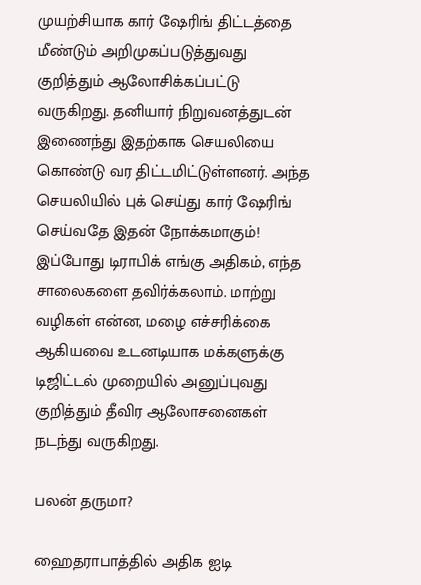முயற்சியாக கார் ஷேரிங் திட்டத்தை மீண்டும் அறிமுகப்படுத்துவது குறித்தும் ஆலோசிக்கப்பட்டு வருகிறது. தனியார் நிறுவனத்துடன் இணைந்து இதற்காக செயலியை கொண்டு வர திட்டமிட்டுள்ளனர். அந்த செயலியில் புக் செய்து கார் ஷேரிங் செய்வதே இதன் நோக்கமாகும்! இப்போது டிராபிக் எங்கு அதிகம், எந்த சாலைகளை தவிர்க்கலாம். மாற்று வழிகள் என்ன, மழை எச்சரிக்கை ஆகியவை உடனடியாக மக்களுக்கு டிஜிட்டல் முறையில் அனுப்புவது குறித்தும் தீவிர ஆலோசனைகள் நடந்து வருகிறது.

பலன் தருமா?

ஹைதராபாத்தில் அதிக ஐடி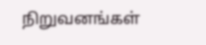நிறுவனங்கள்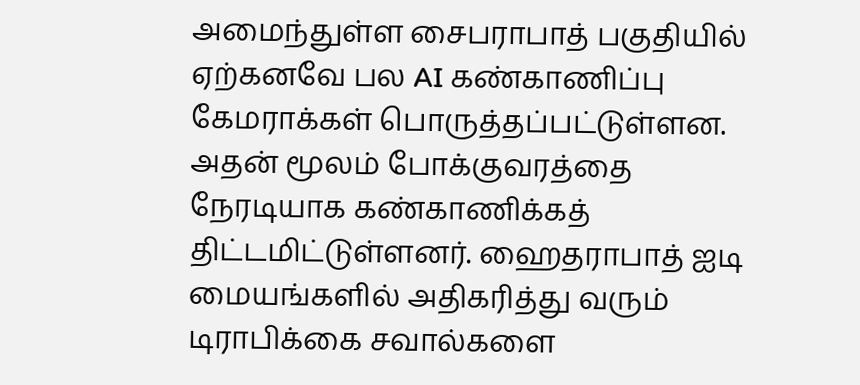அமைந்துள்ள சைபராபாத் பகுதியில் ஏற்கனவே பல AI கண்காணிப்பு கேமராக்கள் பொருத்தப்பட்டுள்ளன. அதன் மூலம் போக்குவரத்தை நேரடியாக கண்காணிக்கத் திட்டமிட்டுள்ளனர். ஹைதராபாத் ஐடி மையங்களில் அதிகரித்து வரும் டிராபிக்கை சவால்களை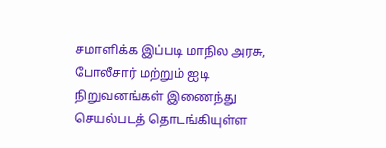சமாளிக்க இப்படி மாநில அரசு, போலீசார் மற்றும் ஐடி நிறுவனங்கள் இணைந்து செயல்படத் தொடங்கியுள்ள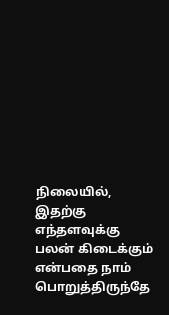நிலையில், இதற்கு எந்தளவுக்கு பலன் கிடைக்கும் என்பதை நாம் பொறுத்திருந்தே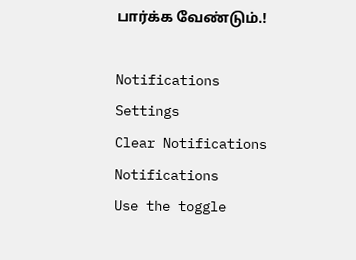பார்க்க வேண்டும்.!

Notifications
Settings
Clear Notifications
Notifications
Use the toggle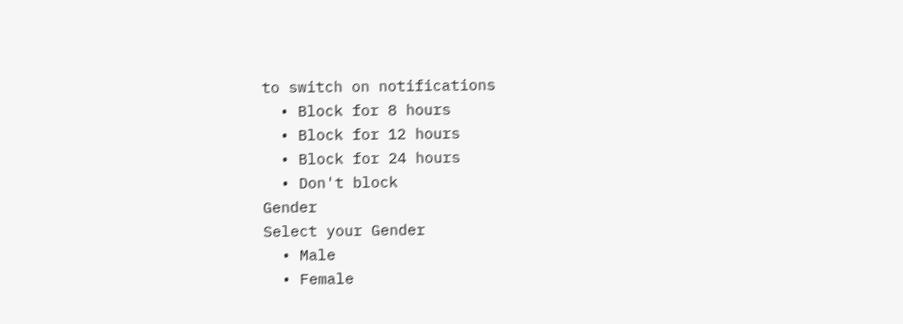to switch on notifications
  • Block for 8 hours
  • Block for 12 hours
  • Block for 24 hours
  • Don't block
Gender
Select your Gender
  • Male
  • Female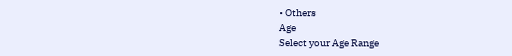• Others
Age
Select your Age Range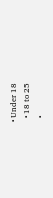• Under 18
  • 18 to 25
  •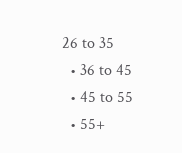26 to 35
  • 36 to 45
  • 45 to 55
  • 55+